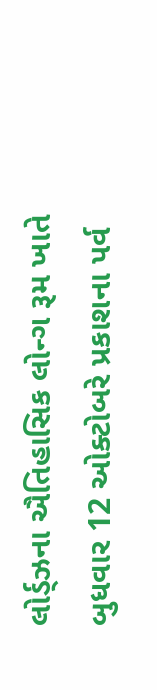લોર્ડ્ઝના ઐતિહાસિક લોન્ગ રૂમ ખાતે બુધવાર 12 ઓક્ટોબરે પ્રકાશના પર્વ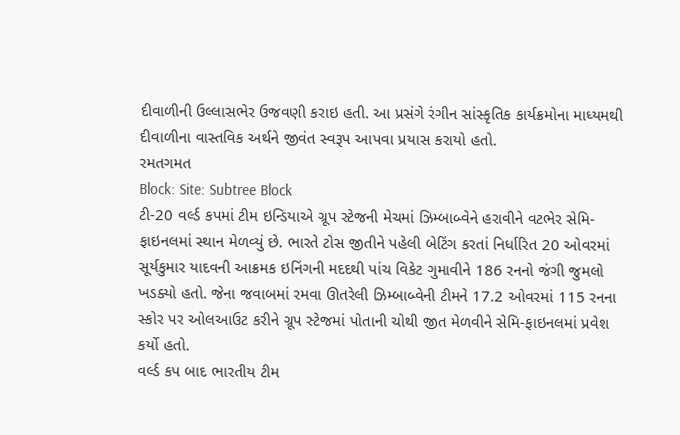દીવાળીની ઉલ્લાસભેર ઉજવણી કરાઇ હતી. આ પ્રસંગે રંગીન સાંસ્કૃતિક કાર્યક્રમોના માધ્યમથી દીવાળીના વાસ્તવિક અર્થને જીવંત સ્વરૂપ આપવા પ્રયાસ કરાયો હતો.
રમતગમત
Block: Site: Subtree Block
ટી-20 વર્લ્ડ કપમાં ટીમ ઇન્ડિયાએ ગ્રૂપ સ્ટેજની મેચમાં ઝિમ્બાબ્વેને હરાવીને વટભેર સેમિ-ફાઇનલમાં સ્થાન મેળવ્યું છે. ભારતે ટોસ જીતીને પહેલી બેટિંગ કરતાં નિર્ધારિત 20 ઓવરમાં સૂર્યકુમાર યાદવની આક્રમક ઇનિંગની મદદથી પાંચ વિકેટ ગુમાવીને 186 રનનો જંગી જુમલો ખડક્યો હતો. જેના જવાબમાં રમવા ઊતરેલી ઝિમ્બાબ્વેની ટીમને 17.2 ઓવરમાં 115 રનના સ્કોર પર ઓલઆઉટ કરીને ગ્રૂપ સ્ટેજમાં પોતાની ચોથી જીત મેળવીને સેમિ-ફાઇનલમાં પ્રવેશ કર્યો હતો.
વર્લ્ડ કપ બાદ ભારતીય ટીમ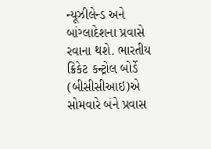ન્યૂઝીલેન્ડ અને બાંગ્લાદેશના પ્રવાસે રવાના થશે. ભારતીય ક્રિકેટ કન્ટ્રોલ બોર્ડે (બીસીસીઆઇ)એ સોમવારે બંને પ્રવાસ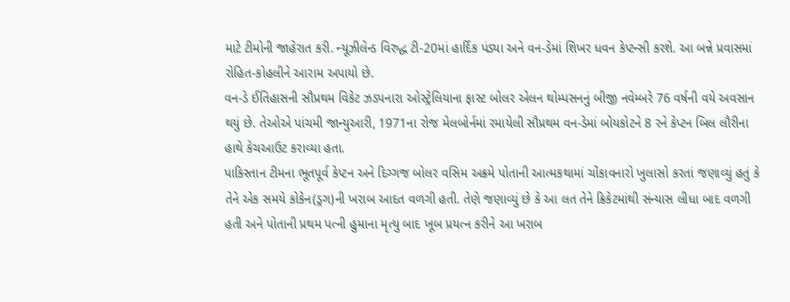માટે ટીમોની જાહેરાત કરી. ન્યૂઝીલેન્ડ વિરુદ્ધ ટી-20માં હાર્દિક પંડ્યા અને વન-ડેમાં શિખર ધવન કેપ્ટન્સી કરશે. આ બન્ને પ્રવાસમાં રોહિત-કોહલીને આરામ અપાયો છે.
વન-ડે ઈતિહાસની સૌપ્રથમ વિકેટ ઝડપનારા ઓસ્ટ્રેલિયાના ફાસ્ટ બોલર એલન થોમ્પસનનું બીજી નવેમ્બરે 76 વર્ષની વયે અવસાન થયું છે. તેઓએ પાંચમી જાન્યુઆરી, 1971ના રોજ મેલબોર્નમાં રમાયેલી સૌપ્રથમ વન-ડેમાં બોયકોટને 8 રને કેપ્ટન બિલ લૌરીના હાથે કેચઆઉટ કરાવ્યા હતા.
પાકિસ્તાન ટીમના ભૂતપૂર્વ કેપ્ટન અને દિગ્ગજ બોલર વસિમ અક્રમે પોતાની આત્મકથામાં ચોંકાવનારો ખુલાસો કરતાં જણાવ્યું હતું કે તેને એક સમયે કોકેન(ડ્રગ)ની ખરાબ આદત વળગી હતી. તેણે જણાવ્યું છે કે આ લત તેને ક્રિકેટમાંથી સંન્યાસ લીધા બાદ વળગી હતી અને પોતાની પ્રથમ પત્ની હુમાના મૃત્યુ બાદ ખૂબ પ્રયત્ન કરીને આ ખરાબ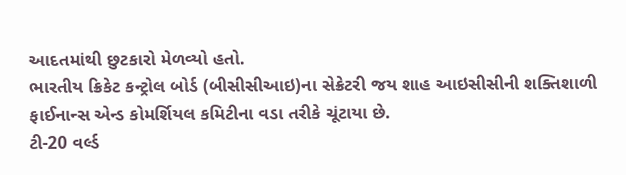આદતમાંથી છુટકારો મેળવ્યો હતો.
ભારતીય ક્રિકેટ કન્ટ્રોલ બોર્ડ (બીસીસીઆઇ)ના સેક્રેટરી જય શાહ આઇસીસીની શક્તિશાળી ફાઈનાન્સ એન્ડ કોમર્શિયલ કમિટીના વડા તરીકે ચૂંટાયા છે.
ટી-20 વર્લ્ડ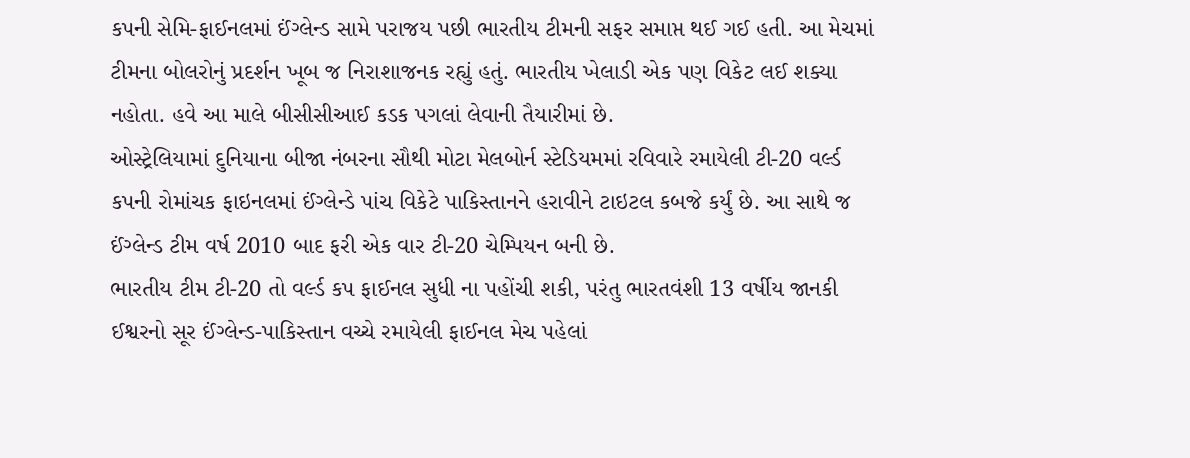કપની સેમિ-ફાઈનલમાં ઈંગ્લેન્ડ સામે પરાજય પછી ભારતીય ટીમની સફર સમાપ્ત થઈ ગઈ હતી. આ મેચમાં ટીમના બોલરોનું પ્રદર્શન ખૂબ જ નિરાશાજનક રહ્યું હતું. ભારતીય ખેલાડી એક પણ વિકેટ લઈ શક્યા નહોતા. હવે આ માલે બીસીસીઆઈ કડક પગલાં લેવાની તૈયારીમાં છે.
ઓસ્ટ્રેલિયામાં દુનિયાના બીજા નંબરના સૌથી મોટા મેલબોર્ન સ્ટેડિયમમાં રવિવારે રમાયેલી ટી-20 વર્લ્ડ કપની રોમાંચક ફાઇનલમાં ઈંગ્લેન્ડે પાંચ વિકેટે પાકિસ્તાનને હરાવીને ટાઇટલ કબજે કર્યું છે. આ સાથે જ ઈંગ્લેન્ડ ટીમ વર્ષ 2010 બાદ ફરી એક વાર ટી-20 ચેમ્પિયન બની છે.
ભારતીય ટીમ ટી-20 તો વર્લ્ડ કપ ફાઈનલ સુધી ના પહોંચી શકી, પરંતુ ભારતવંશી 13 વર્ષીય જાનકી ઈશ્વરનો સૂર ઈંગ્લેન્ડ-પાકિસ્તાન વચ્ચે રમાયેલી ફાઈનલ મેચ પહેલાં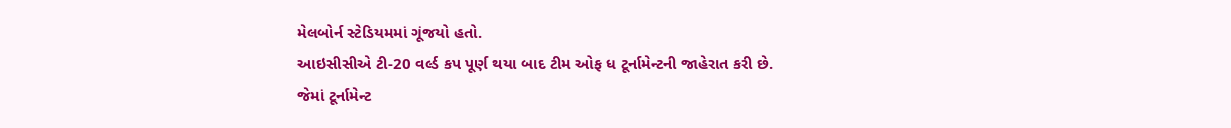મેલબોર્ન સ્ટેડિયમમાં ગૂંજયો હતો.
આઇસીસીએ ટી-20 વર્લ્ડ કપ પૂર્ણ થયા બાદ ટીમ ઓફ ધ ટૂર્નામેન્ટની જાહેરાત કરી છે. જેમાં ટૂર્નામેન્ટ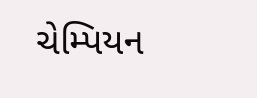ચેમ્પિયન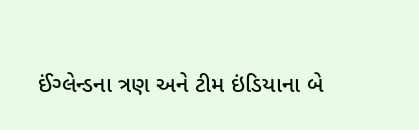ઈંગ્લેન્ડના ત્રણ અને ટીમ ઇંડિયાના બે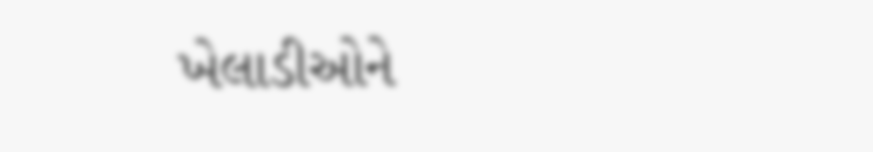ખેલાડીઓને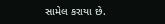સામેલ કરાયા છે.